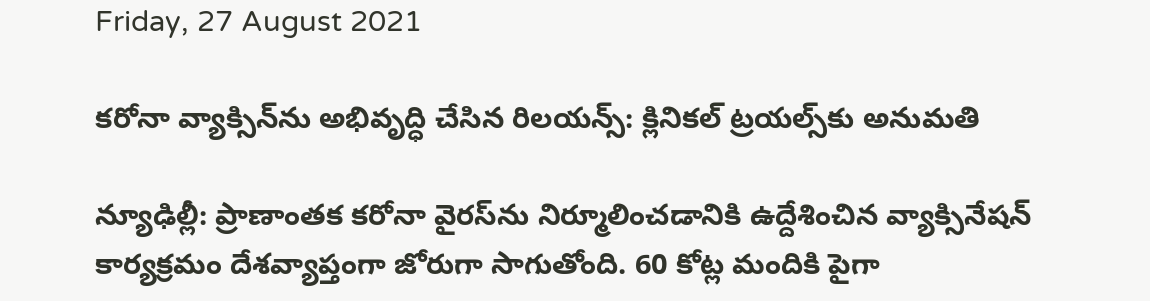Friday, 27 August 2021

కరోనా వ్యాక్సిన్‌ను అభివృద్ధి చేసిన రిలయన్స్: క్లినికల్ ట్రయల్స్‌కు అనుమతి

న్యూఢిల్లీ: ప్రాణాంతక కరోనా వైరస్‌ను నిర్మూలించడానికి ఉద్దేశించిన వ్యాక్సినేషన్ కార్యక్రమం దేశవ్యాప్తంగా జోరుగా సాగుతోంది. 60 కోట్ల మందికి పైగా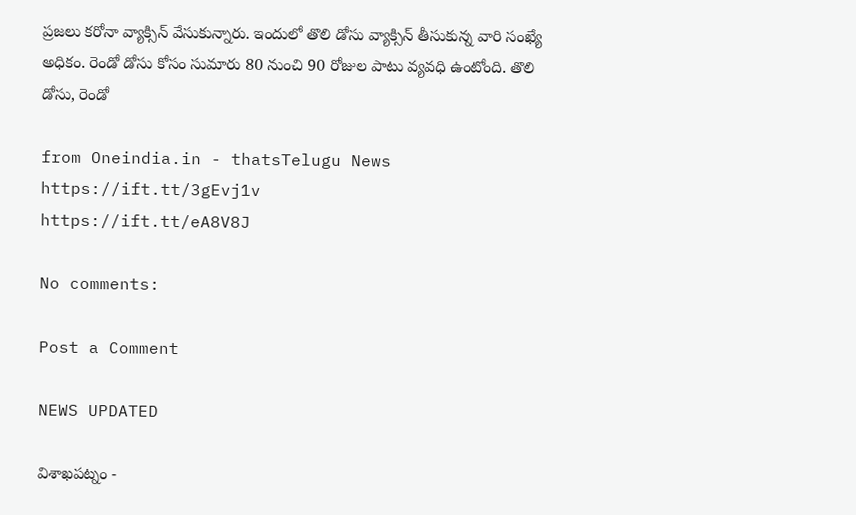ప్రజలు కరోనా వ్యాక్సిన్ వేసుకున్నారు. ఇందులో తొలి డోసు వ్యాక్సిన్ తీసుకున్న వారి సంఖ్యే అధికం. రెండో డోసు కోసం సుమారు 80 నుంచి 90 రోజుల పాటు వ్యవధి ఉంటోంది. తొలి డోసు, రెండో

from Oneindia.in - thatsTelugu News https://ift.tt/3gEvj1v
https://ift.tt/eA8V8J

No comments:

Post a Comment

NEWS UPDATED

విశాఖపట్నం -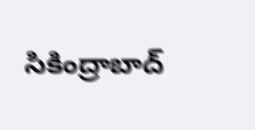సికింద్రాబాద్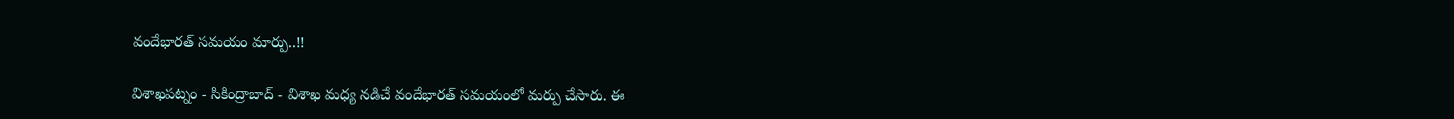వందేభారత్ సమయం మార్పు..!!

విశాఖపట్నం - సికింద్రాబాద్ - విశాఖ మధ్య నడిచే వందేభారత్ సమయంలో మర్పు చేసారు. ఈ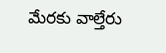మేరకు వాల్తేరు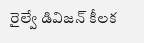రైల్వే డివిజన్ కీలక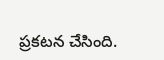ప్రకటన చేసింది.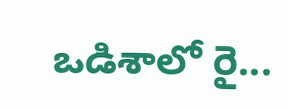ఒడిశాలో రై...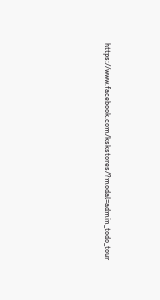https://www.facebook.com/kskstores/?modal=admin_todo_tour